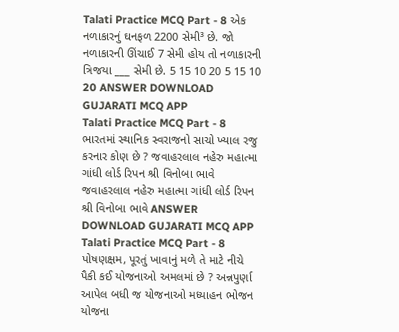Talati Practice MCQ Part - 8 એક નળાકારનું ઘનફળ 2200 સેમી³ છે. જો નળાકારની ઊંચાઈ 7 સેમી હોય તો નળાકારની ત્રિજયા ___ સેમી છે. 5 15 10 20 5 15 10 20 ANSWER DOWNLOAD GUJARATI MCQ APP
Talati Practice MCQ Part - 8 ભારતમાં સ્થાનિક સ્વરાજનો સાચો ખ્યાલ રજુ કરનાર કોણ છે ? જવાહરલાલ નહેરુ મહાત્મા ગાંધી લોર્ડ રિપન શ્રી વિનોબા ભાવે જવાહરલાલ નહેરુ મહાત્મા ગાંધી લોર્ડ રિપન શ્રી વિનોબા ભાવે ANSWER DOWNLOAD GUJARATI MCQ APP
Talati Practice MCQ Part - 8 પોષણક્ષમ, પૂરતું ખાવાનું મળે તે માટે નીચે પૈકી કઈ યોજનાઓ અમલમાં છે ? અન્નપુર્ણા આપેલ બધી જ યોજનાઓ મધ્યાહન ભોજન યોજના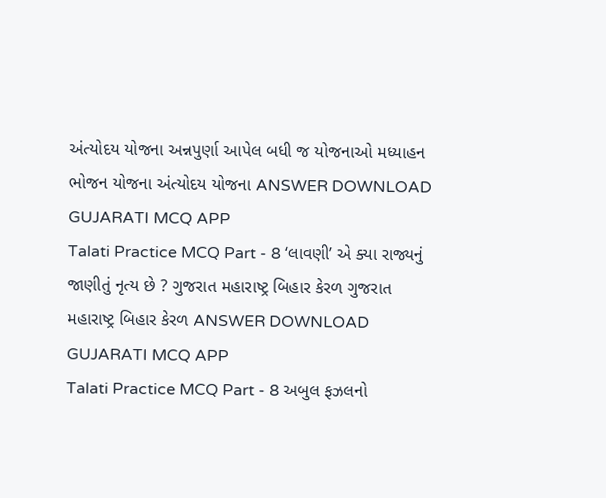અંત્યોદય યોજના અન્નપુર્ણા આપેલ બધી જ યોજનાઓ મધ્યાહન ભોજન યોજના અંત્યોદય યોજના ANSWER DOWNLOAD GUJARATI MCQ APP
Talati Practice MCQ Part - 8 ‘લાવણી’ એ ક્યા રાજ્યનું જાણીતું નૃત્ય છે ? ગુજરાત મહારાષ્ટ્ર બિહાર કેરળ ગુજરાત મહારાષ્ટ્ર બિહાર કેરળ ANSWER DOWNLOAD GUJARATI MCQ APP
Talati Practice MCQ Part - 8 અબુલ ફઝલનો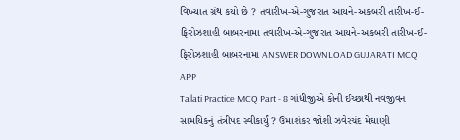વિખ્યાત ગ્રંથ કયો છે ? તવારીખ-એ-ગુજરાત આયને-અકબરી તારીખ-ઈ-ફિરોઝશાહી બાબરનામા તવારીખ-એ-ગુજરાત આયને-અકબરી તારીખ-ઈ-ફિરોઝશાહી બાબરનામા ANSWER DOWNLOAD GUJARATI MCQ APP
Talati Practice MCQ Part - 8 ગાંધીજીએ કોની ઈચ્છાથી નવજીવન સામયિકનું તંત્રીપદ સ્વીકાર્યું ? ઉમાશંકર જોશી ઝવેરચંદ મેઘાણી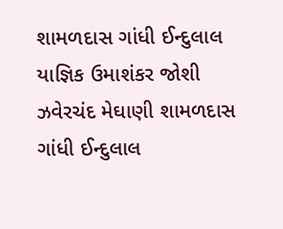શામળદાસ ગાંધી ઈન્દુલાલ યાજ્ઞિક ઉમાશંકર જોશી ઝવેરચંદ મેઘાણી શામળદાસ ગાંધી ઈન્દુલાલ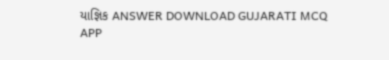યાજ્ઞિક ANSWER DOWNLOAD GUJARATI MCQ APP